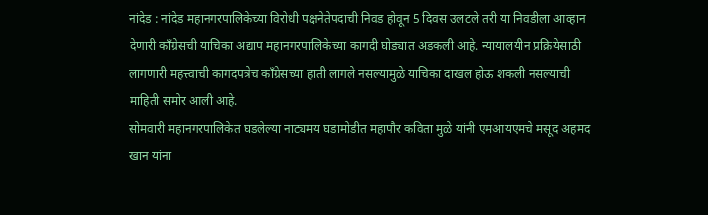नांदेड : नांदेड महानगरपालिकेच्या विरोधी पक्षनेतेपदाची निवड होवून 5 दिवस उलटले तरी या निवडीला आव्हान देणारी काँग्रेसची याचिका अद्याप महानगरपालिकेच्या कागदी घोड्यात अडकली आहे. न्यायालयीन प्रक्रियेसाठी लागणारी महत्त्वाची कागदपत्रेच काँग्रेसच्या हाती लागले नसल्यामुळे याचिका दाखल होऊ शकली नसल्याची माहिती समोर आली आहे.
सोमवारी महानगरपालिकेत घडलेल्या नाट्यमय घडामोडीत महापौर कविता मुळे यांनी एमआयएमचे मसूद अहमद खान यांना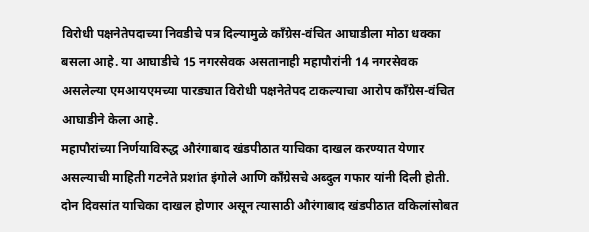विरोधी पक्षनेतेपदाच्या निवडीचे पत्र दिल्यामुळे काँग्रेस-वंचित आघाडीला मोठा धक्का बसला आहे. या आघाडीचे 15 नगरसेवक असतानाही महापौरांनी 14 नगरसेवक असलेल्या एमआयएमच्या पारड्यात विरोधी पक्षनेतेपद टाकल्याचा आरोप काँग्रेस-वंचित आघाडीने केला आहे.
महापौरांच्या निर्णयाविरुद्ध औरंगाबाद खंडपीठात याचिका दाखल करण्यात येणार असल्याची माहिती गटनेते प्रशांत इंगोले आणि काँग्रेसचे अब्दुल गफार यांनी दिली होती. दोन दिवसांत याचिका दाखल होणार असून त्यासाठी औरंगाबाद खंडपीठात वकिलांसोबत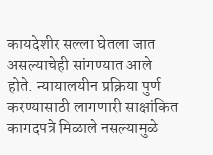कायदेशीर सल्ला घेतला जात असल्याचेही सांगण्यात आले होते. न्यायालयीन प्रक्रिया पुर्ण करण्यासाठी लागणारी साक्षांकित कागदपत्रे मिळाले नसल्यामुळे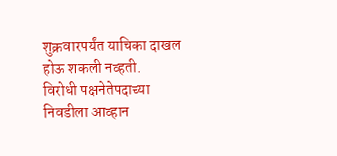शुक्रवारपर्यंत याचिका दाखल होऊ शकली नव्हती.
विरोधी पक्षनेतेपदाच्या निवडीला आव्हान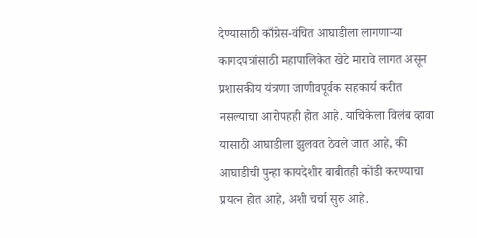देण्यासाठी काँग्रेस-वंचित आघाडीला लागणाऱ्या कागदपत्रांसाठी महापालिकेत खेटे मारावे लागत असून प्रशासकीय यंत्रणा जाणीवपूर्वक सहकार्य करीत नसल्याचा आरोपहही होत आहे. याचिकेला विलंब व्हावा यासाठी आघाडीला झुलवत ठेवले जात आहे, की आघाडीची पुन्हा कायदेशीर बाबीतही कोंडी करण्याचा प्रयत्न होत आहे, अशी चर्चा सुरु आहे.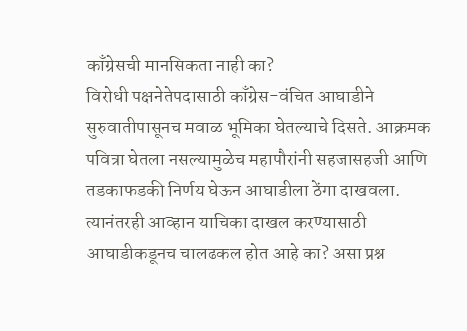काँग्रेसची मानसिकता नाही का?
विरोधी पक्षनेतेपदासाठी काँग्रेस-वंचित आघाडीने सुरुवातीपासूनच मवाळ भूमिका घेतल्याचे दिसते. आक्रमक पवित्रा घेतला नसल्यामुळेच महापौरांनी सहजासहजी आणि तडकाफडकी निर्णय घेऊन आघाडीला ठेंगा दाखवला. त्यानंतरही आव्हान याचिका दाखल करण्यासाठी आघाडीकडूनच चालढकल होत आहे का? असा प्रश्न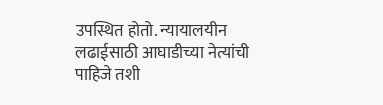उपस्थित होतो. न्यायालयीन लढाईसाठी आघाडीच्या नेत्यांची पाहिजे तशी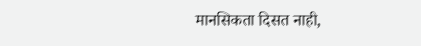मानसिकता दिसत नाही,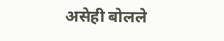असेही बोलले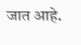जात आहे.